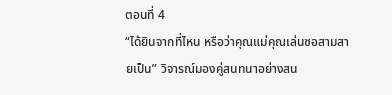ตอนที่ 4
“ได้ยินจากที่ไหน หรือว่าคุณแม่คุณเล่นซอสามสายเป็น” วิจารณ์มองคู่สนทนาอย่างสน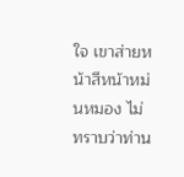ใจ เขาส่ายหน้าสีหน้าหม่นหมอง ไม่ทราบว่าท่าน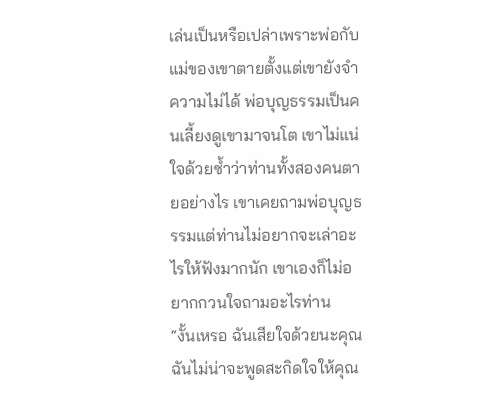เล่นเป็นหรือเปล่าเพราะพ่อกับแม่ของเขาตายตั้งแต่เขายังจำความไม่ได้ พ่อบุญธรรมเป็นคนเลี้ยงดูเขามาจนโต เขาไม่แน่ใจด้วยซ้ำว่าท่านทั้งสองคนตายอย่างไร เขาเคยถามพ่อบุญธรรมแต่ท่านไม่อยากจะเล่าอะไรให้ฟังมากนัก เขาเองก็ไม่อยากกวนใจถามอะไรท่าน
“งั้นเหรอ ฉันเสียใจด้วยนะคุณ ฉันไม่น่าจะพูดสะกิดใจให้คุณ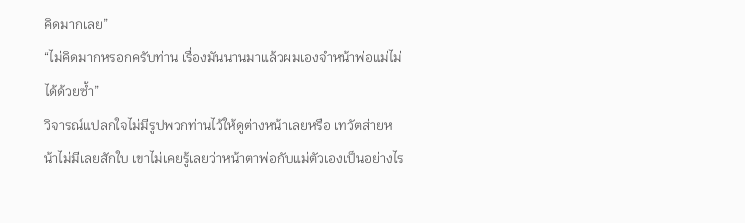คิดมากเลย”
“ไม่คิดมากหรอกครับท่าน เรื่องมันนานมาแล้วผมเองจำหน้าพ่อแม่ไม่ได้ด้วยซ้ำ”
วิจารณ์แปลกใจไม่มีรูปพวกท่านไว้ให้ดูต่างหน้าเลยหรือ เทวัตส่ายหน้าไม่มีเลยสักใบ เขาไม่เคยรู้เลยว่าหน้าตาพ่อกับแม่ตัวเองเป็นอย่างไร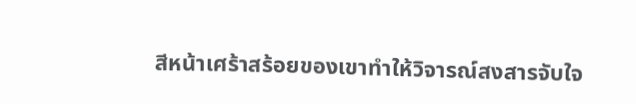สีหน้าเศร้าสร้อยของเขาทำให้วิจารณ์สงสารจับใจ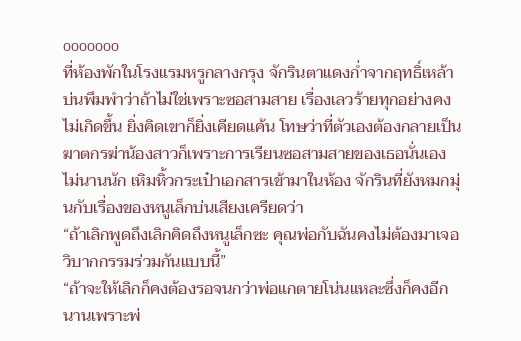ooooooo
ที่ห้องพักในโรงแรมหรูกลางกรุง จักรินตาแดงก่ำจากฤทธิ์เหล้า บ่นพึมพำว่าถ้าไม่ใช่เพราะซอสามสาย เรื่องเลวร้ายทุกอย่างคงไม่เกิดขึ้น ยิ่งคิดเขาก็ยิ่งเคียดแค้น โทษว่าที่ตัวเองต้องกลายเป็นฆาตกรฆ่าน้องสาวก็เพราะการเรียนซอสามสายของเธอนั่นเอง
ไม่นานนัก เหิมหิ้วกระเป๋าเอกสารเข้ามาในห้อง จักรินที่ยังหมกมุ่นกับเรื่องของหนูเล็กบ่นเสียงเครียดว่า
“ถ้าเลิกพูดถึงเลิกคิดถึงหนูเล็กซะ คุณพ่อกับฉันคงไม่ต้องมาเจอวิบากกรรมร่วมกันแบบนี้”
“ถ้าจะให้เลิกก็คงต้องรอจนกว่าพ่อแกตายโน่นแหละซึ่งก็คงอีกนานเพราะพ่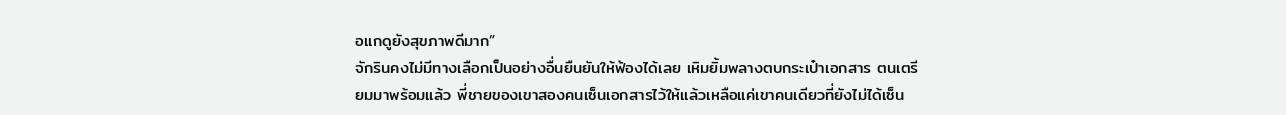อแกดูยังสุขภาพดีมาก”
จักรินคงไม่มีทางเลือกเป็นอย่างอื่นยืนยันให้ฟ้องได้เลย เหิมยิ้มพลางตบกระเป๋าเอกสาร ตนเตรียมมาพร้อมแล้ว พี่ชายของเขาสองคนเซ็นเอกสารไว้ให้แล้วเหลือแค่เขาคนเดียวที่ยังไม่ได้เซ็น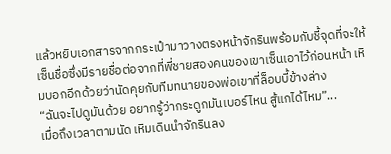แล้วหยิบเอกสารจากกระเป๋ามาวางตรงหน้าจักรินพร้อมกับชี้จุดที่จะให้เซ็นชื่อซึ่งมีรายชื่อต่อจากที่พี่ชายสองคนของเขาเซ็นเอาไว้ก่อนหน้า เหิมบอกอีกด้วยว่านัดคุยกับทีมทนายของพ่อเขาที่ล็อบบี้ข้างล่าง
“ฉันจะไปดูมันด้วย อยากรู้ว่ากระดูกมันเบอร์ไหน สู้แกได้ไหม”...
เมื่อถึงเวลาตามนัด เหิมเดินนำจักรินลง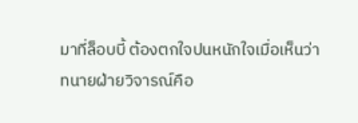มาที่ล็อบบี้ ต้องตกใจปนหนักใจเมื่อเห็นว่าทนายฝ่ายวิจารณ์คือ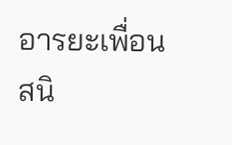อารยะเพื่อนสนิ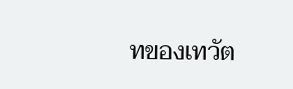ทของเทวัต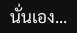นั่นเอง...